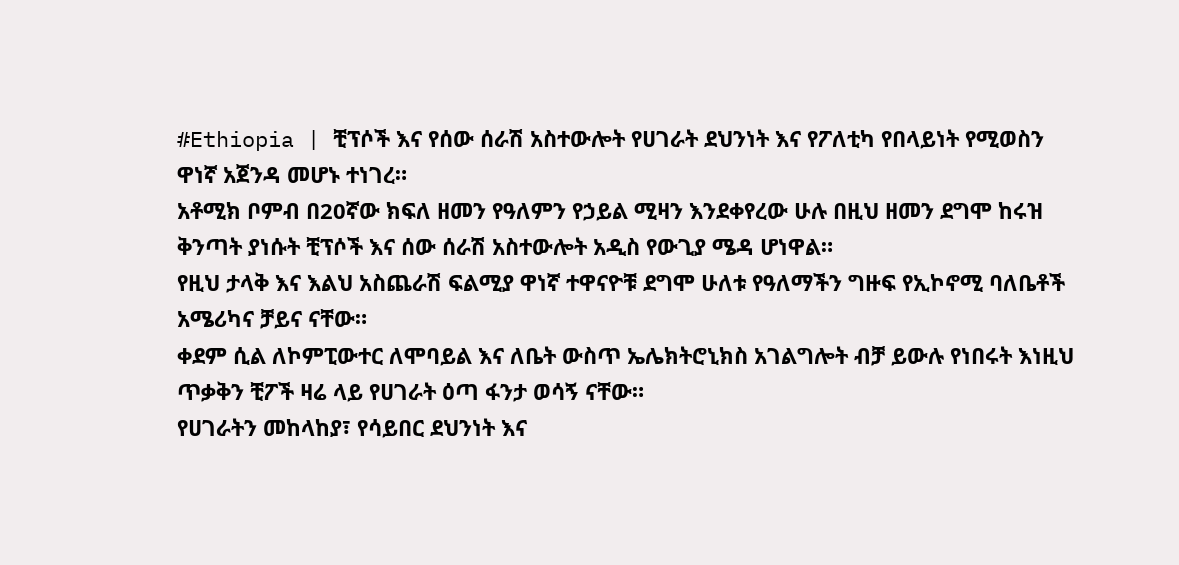#Ethiopia | ቺፕሶች እና የሰው ሰራሽ አስተውሎት የሀገራት ደህንነት እና የፖለቲካ የበላይነት የሚወስን ዋነኛ አጀንዳ መሆኑ ተነገረ።
አቶሚክ ቦምብ በ20ኛው ክፍለ ዘመን የዓለምን የኃይል ሚዛን እንደቀየረው ሁሉ በዚህ ዘመን ደግሞ ከሩዝ ቅንጣት ያነሱት ቺፕሶች እና ሰው ሰራሽ አስተውሎት አዲስ የውጊያ ሜዳ ሆነዋል።
የዚህ ታላቅ እና እልህ አስጨራሽ ፍልሚያ ዋነኛ ተዋናዮቹ ደግሞ ሁለቱ የዓለማችን ግዙፍ የኢኮኖሚ ባለቤቶች አሜሪካና ቻይና ናቸው።
ቀደም ሲል ለኮምፒውተር ለሞባይል እና ለቤት ውስጥ ኤሌክትሮኒክስ አገልግሎት ብቻ ይውሉ የነበሩት እነዚህ ጥቃቅን ቺፖች ዛሬ ላይ የሀገራት ዕጣ ፋንታ ወሳኝ ናቸው።
የሀገራትን መከላከያ፣ የሳይበር ደህንነት እና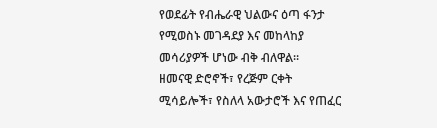የወደፊት የብሔራዊ ህልውና ዕጣ ፋንታ የሚወስኑ መገዳደያ እና መከላከያ መሳሪያዎች ሆነው ብቅ ብለዋል።
ዘመናዊ ድሮኖች፣ የረጅም ርቀት ሚሳይሎች፣ የስለላ አውታሮች እና የጠፈር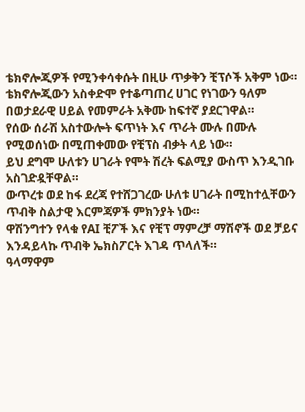ቴክኖሎጂዎች የሚንቀሳቀሱት በዚሁ ጥቃቅን ቺፕሶች አቅም ነው።
ቴክኖሎጂውን አስቀድሞ የተቆጣጠረ ሀገር የነገውን ዓለም በወታደራዊ ሀይል የመምራት አቅሙ ከፍተኛ ያደርገዋል።
የሰው ሰራሽ አስተውሎት ፍጥነት እና ጥራት ሙሉ በሙሉ የሚወሰነው በሚጠቀመው የቺፕስ ብቃት ላይ ነው።
ይህ ደግሞ ሁለቱን ሀገራት የሞት ሽረት ፍልሚያ ውስጥ እንዲገቡ አስገድዷቸዋል።
ውጥረቱ ወደ ከፋ ደረጃ የተሸጋገረው ሁለቱ ሀገራት በሚከተሏቸውን ጥብቅ ስልታዊ እርምጃዎች ምክንያት ነው።
ዋሽንግተን የላቁ የAI ቺፖች እና የቺፕ ማምረቻ ማሽኖች ወደ ቻይና እንዳይላኩ ጥብቅ ኤክስፖርት እገዳ ጥላለች።
ዓላማዋም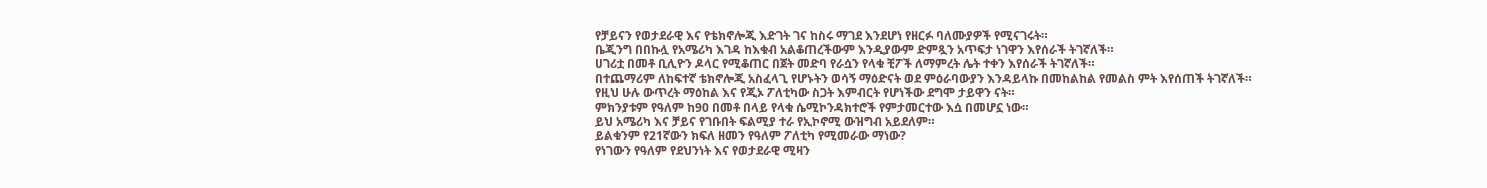የቻይናን የወታደራዊ እና የቴክኖሎጂ እድገት ገና ከስሩ ማገደ እንደሆነ የዘርፉ ባለሙያዎች የሚናገሩት።
ቤጂንግ በበኩሏ የአሜሪካ እገዳ ከእቁብ አልቆጠረችውም እንዲያውም ድምጿን አጥፍታ ነገዋን እየሰራች ትገኛለች።
ሀገሪቷ በመቶ ቢሊዮን ዶላር የሚቆጠር በጀት መድባ የራሷን የላቁ ቺፖች ለማምረት ሌት ተቀን እየሰራች ትገኛለች።
በተጨማሪም ለከፍተኛ ቴክኖሎጂ አስፈላጊ የሆኑትን ወሳኝ ማዕድናት ወደ ምዕራባውያን እንዳይላኩ በመከልከል የመልስ ምት እየሰጠች ትገኛለች።
የዚህ ሁሉ ውጥረት ማዕከል እና የጂኦ ፖለቲካው ስጋት እምብርት የሆነችው ደግሞ ታይዋን ናት።
ምክንያቱም የዓለም ከ90 በመቶ በላይ የላቁ ሴሚኮንዳክተሮች የምታመርተው እሷ በመሆኗ ነው።
ይህ አሜሪካ እና ቻይና የገቡበት ፍልሚያ ተራ የኢኮኖሚ ውዝግብ አይደለም።
ይልቁንም የ21ኛውን ክፍለ ዘመን የዓለም ፖለቲካ የሚመራው ማነው?
የነገውን የዓለም የደህንነት እና የወታደራዊ ሚዛን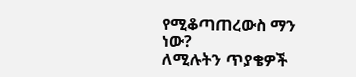የሚቆጣጠረውስ ማን ነው?
ለሚሉትን ጥያቄዎች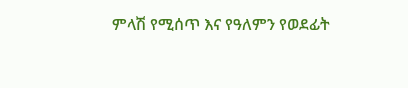ምላሽ የሚሰጥ እና የዓለምን የወደፊት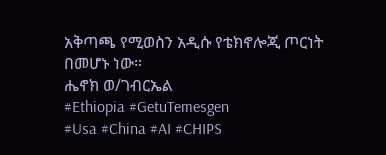አቅጣጫ የሚወስን አዲሱ የቴክኖሎጂ ጦርነት በመሆኑ ነው።
ሔኖክ ወ/ገብርኤል
#Ethiopia #GetuTemesgen
#Usa #China #AI #CHIPS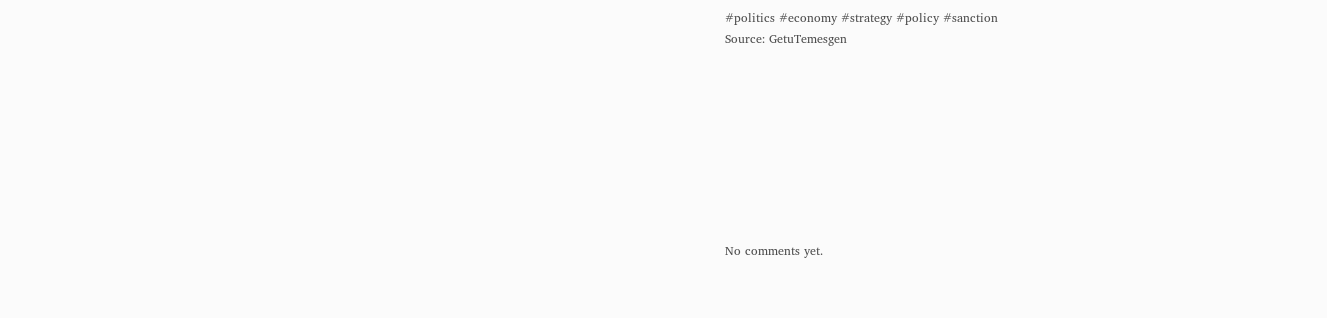#politics #economy #strategy #policy #sanction
Source: GetuTemesgen









No comments yet.